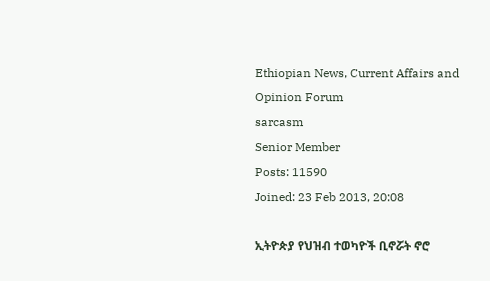Ethiopian News, Current Affairs and Opinion Forum
sarcasm
Senior Member
Posts: 11590
Joined: 23 Feb 2013, 20:08

ኢትዮጵያ የህዝብ ተወካዮች ቢኖሯት ኖሮ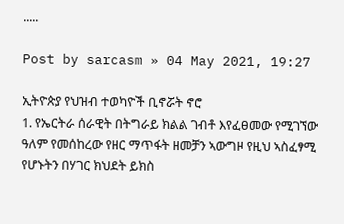.....

Post by sarcasm » 04 May 2021, 19:27

ኢትዮጵያ የህዝብ ተወካዮች ቢኖሯት ኖሮ
1. የኤርትራ ሰራዊት በትግራይ ክልል ገብቶ እየፈፀመው የሚገኘው ዓለም የመሰከረው የዘር ማጥፋት ዘመቻን ኣውግዞ የዚህ ኣስፈፃሚ የሆኑትን በሃገር ክህደት ይክስ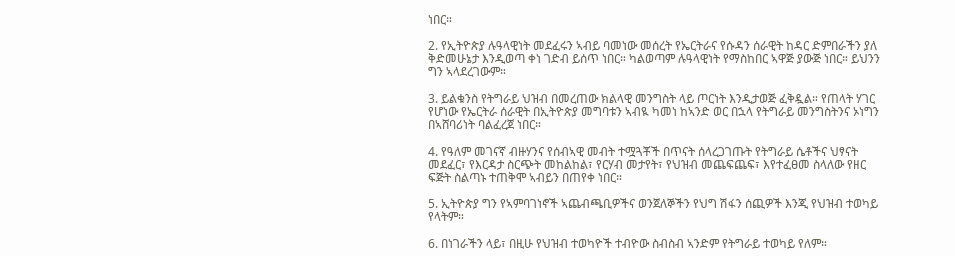ነበር።

2. የኢትዮጵያ ሉዓላዊነት መደፈሩን ኣብይ ባመነው መሰረት የኤርትራና የሱዳን ሰራዊት ከዳር ድምበራችን ያለ ቅድመሁኔታ እንዲወጣ ቀነ ገድብ ይሰጥ ነበር። ካልወጣም ሉዓላዊነት የማስከበር ኣዋጅ ያውጅ ነበር። ይህንን ግን ኣላደረገውም።

3. ይልቁንስ የትግራይ ህዝብ በመረጠው ክልላዊ መንግስት ላይ ጦርነት እንዲታወጅ ፈቅዷል። የጠላት ሃገር የሆነው የኤርትራ ሰራዊት በኢትዮጵያ መግባቱን ኣብዪ ካመነ ከኣንድ ወር በኋላ የትግራይ መንግስትንና ኦነግን በኣሸባሪነት ባልፈረጀ ነበር።

4. የዓለም መገናኛ ብዙሃንና የሰብኣዊ መብት ተሟጓቾች በጥናት ሰላረጋገጡት የትግራይ ሴቶችና ህፃናት መደፈር፣ የእርዳታ ስርጭት መከልከል፣ የርሃብ መታየት፣ የህዝብ መጨፍጨፍ፣ እየተፈፀመ ስላለው የዘር ፍጅት ስልጣኑ ተጠቅሞ ኣብይን በጠየቀ ነበር።

5. ኢትዮጵያ ግን የኣምባገነኖች ኣጨብጫቢዎችና ወንጀለኞችን የህግ ሽፋን ሰጪዎች እንጂ የህዝብ ተወካይ የላትም።

6. በነገራችን ላይ፣ በዚሁ የህዝብ ተወካዮች ተብዮው ስብስብ ኣንድም የትግራይ ተወካይ የለም።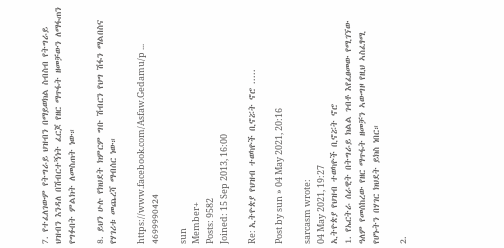7. የተፈለገውም የትግራይ ህዝብን በማይወክል ስብስብ የትግራይ ህዝብን እንዳለ በሽብርተኝነት ፈርጆ የዘር ማጥፋት ዘመቻውን ለማፋጠን የግፉበት ምልክት ለመስጠት ነው።

8. ይህን ሁሉ የክህደት ክምርም ግቡ ሽብርን የህግ ሽፋን ማልበስና የሃገሪቱ መጨረሻ ማብሰር ነው።

https://www.facebook.com/Asfaw.Gedamu/p ... 4699990424

sun
Member+
Posts: 9582
Joined: 15 Sep 2013, 16:00

Re: ኢትዮጵያ የህዝብ ተወካዮች ቢኖሯት ኖሮ .....

Post by sun » 04 May 2021, 20:16

sarcasm wrote:
04 May 2021, 19:27
ኢትዮጵያ የህዝብ ተወካዮች ቢኖሯት ኖሮ
1. የኤርትራ ሰራዊት በትግራይ ክልል ገብቶ እየፈፀመው የሚገኘው ዓለም የመሰከረው የዘር ማጥፋት ዘመቻን ኣውግዞ የዚህ ኣስፈፃሚ የሆኑትን በሃገር ክህደት ይክስ ነበር።

2.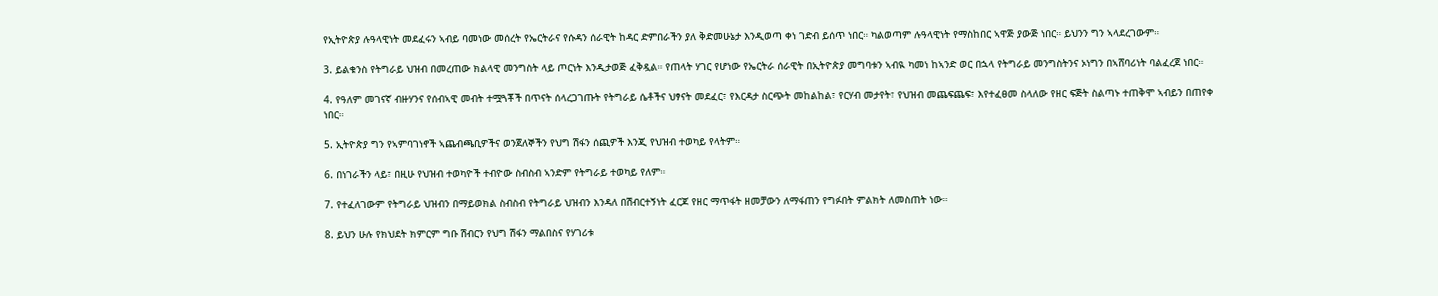የኢትዮጵያ ሉዓላዊነት መደፈሩን ኣብይ ባመነው መሰረት የኤርትራና የሱዳን ሰራዊት ከዳር ድምበራችን ያለ ቅድመሁኔታ እንዲወጣ ቀነ ገድብ ይሰጥ ነበር። ካልወጣም ሉዓላዊነት የማስከበር ኣዋጅ ያውጅ ነበር። ይህንን ግን ኣላደረገውም።

3. ይልቁንስ የትግራይ ህዝብ በመረጠው ክልላዊ መንግስት ላይ ጦርነት እንዲታወጅ ፈቅዷል። የጠላት ሃገር የሆነው የኤርትራ ሰራዊት በኢትዮጵያ መግባቱን ኣብዪ ካመነ ከኣንድ ወር በኋላ የትግራይ መንግስትንና ኦነግን በኣሸባሪነት ባልፈረጀ ነበር።

4. የዓለም መገናኛ ብዙሃንና የሰብኣዊ መብት ተሟጓቾች በጥናት ሰላረጋገጡት የትግራይ ሴቶችና ህፃናት መደፈር፣ የእርዳታ ስርጭት መከልከል፣ የርሃብ መታየት፣ የህዝብ መጨፍጨፍ፣ እየተፈፀመ ስላለው የዘር ፍጅት ስልጣኑ ተጠቅሞ ኣብይን በጠየቀ ነበር።

5. ኢትዮጵያ ግን የኣምባገነኖች ኣጨብጫቢዎችና ወንጀለኞችን የህግ ሽፋን ሰጪዎች እንጂ የህዝብ ተወካይ የላትም።

6. በነገራችን ላይ፣ በዚሁ የህዝብ ተወካዮች ተብዮው ስብስብ ኣንድም የትግራይ ተወካይ የለም።

7. የተፈለገውም የትግራይ ህዝብን በማይወክል ስብስብ የትግራይ ህዝብን እንዳለ በሽብርተኝነት ፈርጆ የዘር ማጥፋት ዘመቻውን ለማፋጠን የግፉበት ምልክት ለመስጠት ነው።

8. ይህን ሁሉ የክህደት ክምርም ግቡ ሽብርን የህግ ሽፋን ማልበስና የሃገሪቱ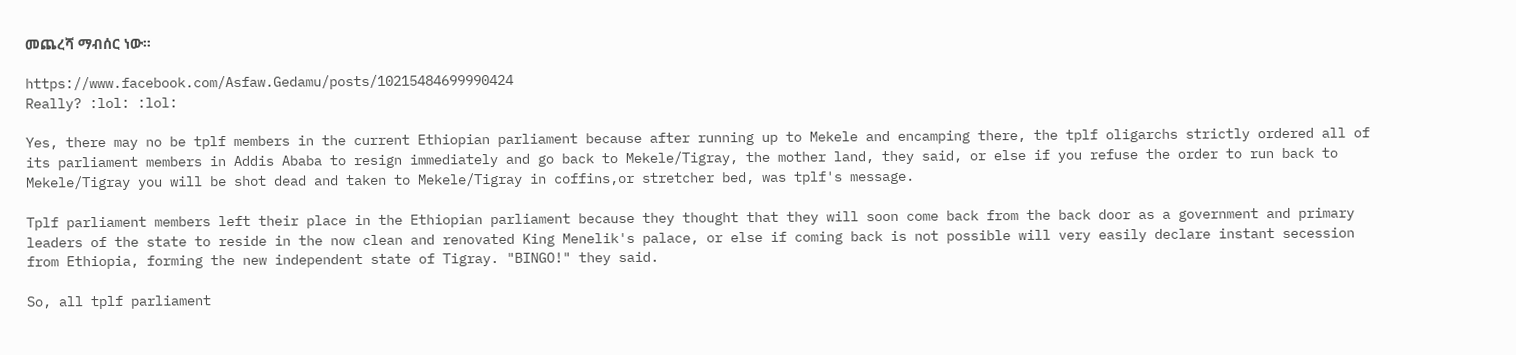መጨረሻ ማብሰር ነው።

https://www.facebook.com/Asfaw.Gedamu/posts/10215484699990424
Really? :lol: :lol:

Yes, there may no be tplf members in the current Ethiopian parliament because after running up to Mekele and encamping there, the tplf oligarchs strictly ordered all of its parliament members in Addis Ababa to resign immediately and go back to Mekele/Tigray, the mother land, they said, or else if you refuse the order to run back to Mekele/Tigray you will be shot dead and taken to Mekele/Tigray in coffins,or stretcher bed, was tplf's message.

Tplf parliament members left their place in the Ethiopian parliament because they thought that they will soon come back from the back door as a government and primary leaders of the state to reside in the now clean and renovated King Menelik's palace, or else if coming back is not possible will very easily declare instant secession from Ethiopia, forming the new independent state of Tigray. "BINGO!" they said.

So, all tplf parliament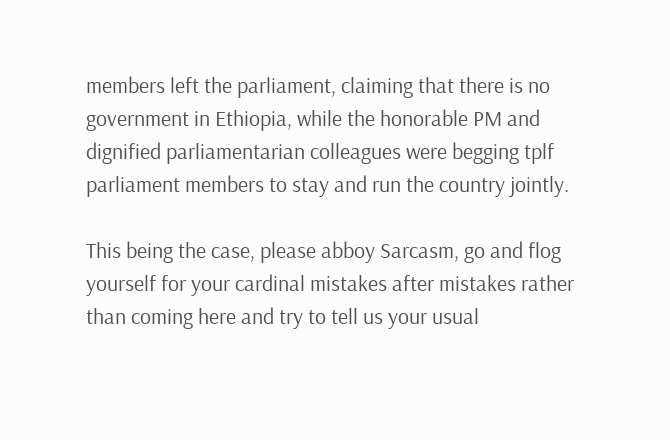members left the parliament, claiming that there is no government in Ethiopia, while the honorable PM and dignified parliamentarian colleagues were begging tplf parliament members to stay and run the country jointly.

This being the case, please abboy Sarcasm, go and flog yourself for your cardinal mistakes after mistakes rather than coming here and try to tell us your usual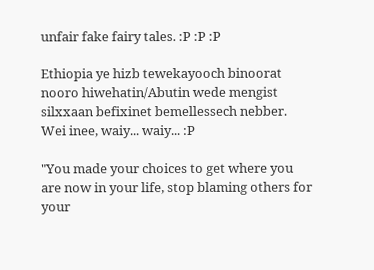unfair fake fairy tales. :P :P :P

Ethiopia ye hizb tewekayooch binoorat nooro hiwehatin/Abutin wede mengist silxxaan befixinet bemellessech nebber. Wei inee, waiy... waiy... :P

"You made your choices to get where you are now in your life, stop blaming others for your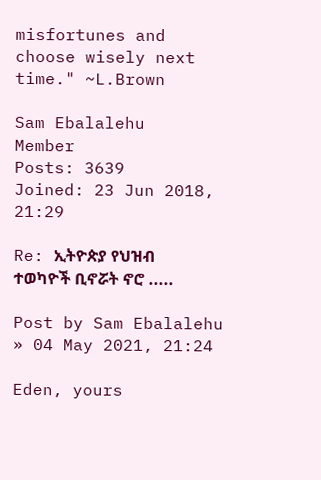misfortunes and choose wisely next time." ~L.Brown

Sam Ebalalehu
Member
Posts: 3639
Joined: 23 Jun 2018, 21:29

Re: ኢትዮጵያ የህዝብ ተወካዮች ቢኖሯት ኖሮ .....

Post by Sam Ebalalehu » 04 May 2021, 21:24

Eden, yours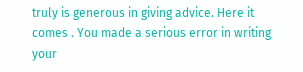truly is generous in giving advice. Here it comes . You made a serious error in writing your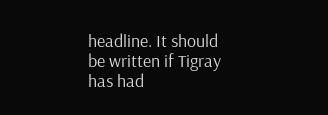headline. It should be written if Tigray has had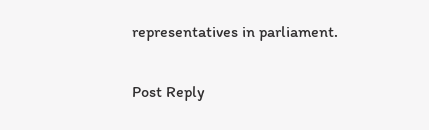representatives in parliament.

Post Reply